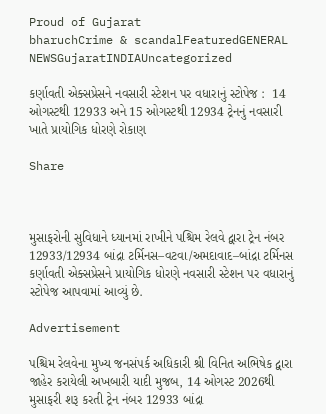Proud of Gujarat
bharuchCrime & scandalFeaturedGENERAL NEWSGujaratINDIAUncategorized

કર્ણાવતી એક્સપ્રેસને નવસારી સ્ટેશન પર વધારાનું સ્ટોપેજ :  14 ઓગસ્ટથી 12933 અને 15 ઓગસ્ટથી 12934 ટ્રેનનું નવસારી ખાતે પ્રાયોગિક ધોરણે રોકાણ

Share



મુસાફરોની સુવિધાને ધ્યાનમાં રાખીને પશ્ચિમ રેલવે દ્વારા ટ્રેન નંબર 12933/12934 બાંદ્રા ટર્મિનસ–વટવા/અમદાવાદ–બાંદ્રા ટર્મિનસ કર્ણાવતી એક્સપ્રેસને પ્રાયોગિક ધોરણે નવસારી સ્ટેશન પર વધારાનું સ્ટોપેજ આપવામાં આવ્યું છે.

Advertisement

પશ્ચિમ રેલવેના મુખ્ય જનસંપર્ક અધિકારી શ્રી વિનિત અભિષેક દ્વારા જાહેર કરાયેલી અખબારી યાદી મુજબ, 14 ઓગસ્ટ 2026થી મુસાફરી શરૂ કરતી ટ્રેન નંબર 12933 બાંદ્રા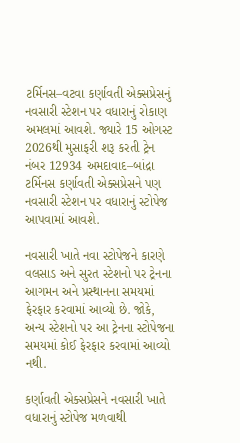ટર્મિનસ–વટવા કર્ણાવતી એક્સપ્રેસનું નવસારી સ્ટેશન પર વધારાનું રોકાણ અમલમાં આવશે. જ્યારે 15 ઓગસ્ટ 2026થી મુસાફરી શરૂ કરતી ટ્રેન નંબર 12934 અમદાવાદ–બાંદ્રા ટર્મિનસ કર્ણાવતી એક્સપ્રેસને પણ નવસારી સ્ટેશન પર વધારાનું સ્ટોપેજ આપવામાં આવશે.

નવસારી ખાતે નવા સ્ટોપેજને કારણે વલસાડ અને સુરત સ્ટેશનો પર ટ્રેનના આગમન અને પ્રસ્થાનના સમયમાં ફેરફાર કરવામાં આવ્યો છે. જોકે, અન્ય સ્ટેશનો પર આ ટ્રેનના સ્ટોપેજના સમયમાં કોઈ ફેરફાર કરવામાં આવ્યો નથી.

કર્ણાવતી એક્સપ્રેસને નવસારી ખાતે વધારાનું સ્ટોપેજ મળવાથી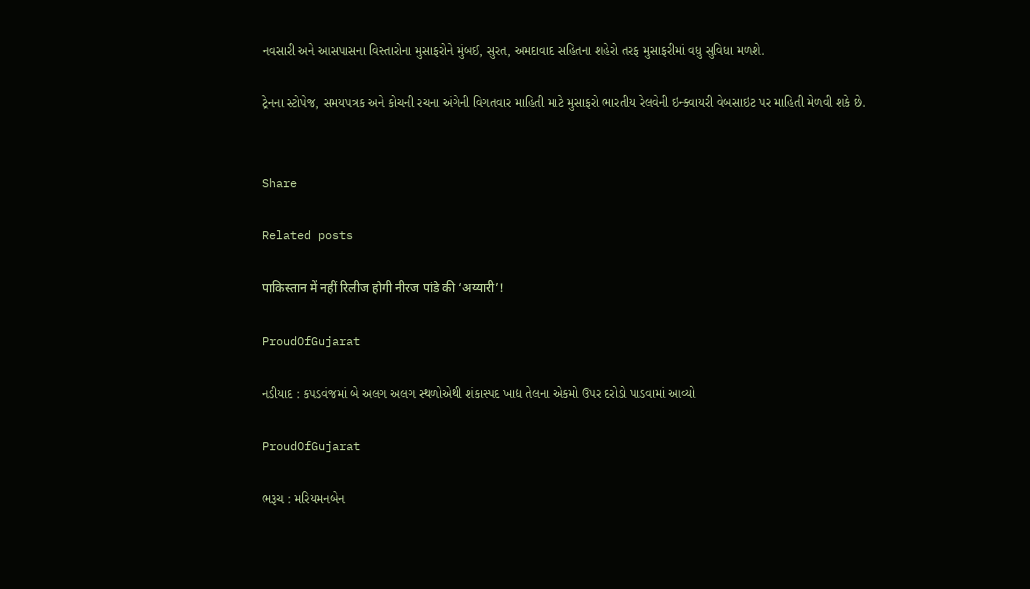નવસારી અને આસપાસના વિસ્તારોના મુસાફરોને મુંબઈ, સુરત, અમદાવાદ સહિતના શહેરો તરફ મુસાફરીમાં વધુ સુવિધા મળશે.

ટ્રેનના સ્ટોપેજ, સમયપત્રક અને કોચની રચના અંગેની વિગતવાર માહિતી માટે મુસાફરો ભારતીય રેલવેની ઇન્ક્વાયરી વેબસાઇટ પર માહિતી મેળવી શકે છે.


Share

Related posts

पाकिस्तान में नहीं रिलीज होगी नीरज पांडे की ‘अय्यारी’!

ProudOfGujarat

નડીયાદ : કપડવંજમાં બે અલગ અલગ સ્થળોએથી શંકાસ્પદ ખાદ્ય તેલના એકમો ઉપર દરોડો પાડવામાં આવ્યો

ProudOfGujarat

ભરૂચ : મરિયમનબેન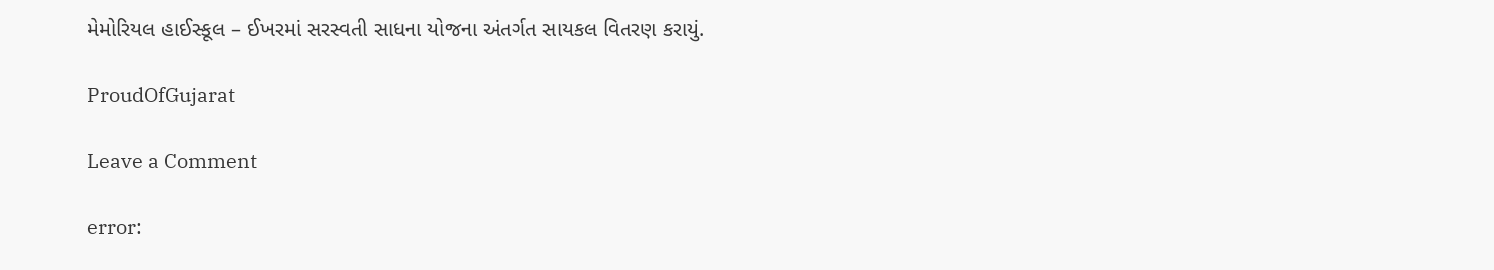મેમોરિયલ હાઈસ્કૂલ – ઈખરમાં સરસ્વતી સાધના યોજના અંતર્ગત સાયકલ વિતરણ કરાયું.

ProudOfGujarat

Leave a Comment

error: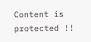Content is protected !!